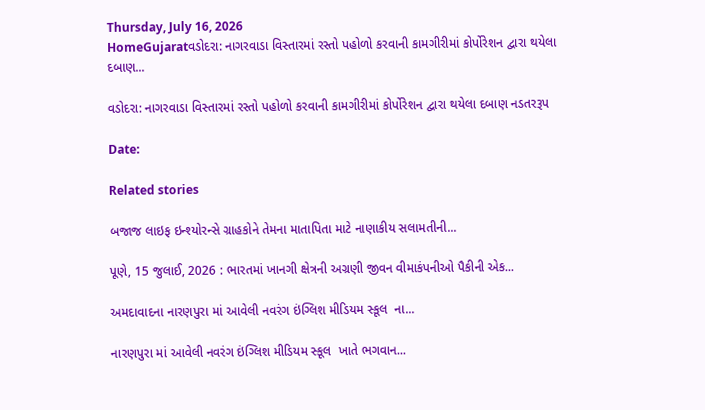Thursday, July 16, 2026
HomeGujaratવડોદરા: નાગરવાડા વિસ્તારમાં રસ્તો પહોળો કરવાની કામગીરીમાં કોર્પોરેશન દ્વારા થયેલા દબાણ...

વડોદરા: નાગરવાડા વિસ્તારમાં રસ્તો પહોળો કરવાની કામગીરીમાં કોર્પોરેશન દ્વારા થયેલા દબાણ નડતરરૂપ

Date:

Related stories

બજાજ લાઇફ ઇન્શ્યોરન્સે ગ્રાહકોને તેમના માતાપિતા માટે નાણાકીય સલામતીની...

પૂણે, 15 જુલાઈ, 2026 : ભારતમાં ખાનગી ક્ષેત્રની અગ્રણી જીવન વીમાકંપનીઓ પૈકીની એક...

અમદાવાદના નારણપુરા માં આવેલી નવરંગ ઇંગ્લિશ મીડિયમ સ્કૂલ  ના...

નારણપુરા માં આવેલી નવરંગ ઇંગ્લિશ મીડિયમ સ્કૂલ  ખાતે ભગવાન...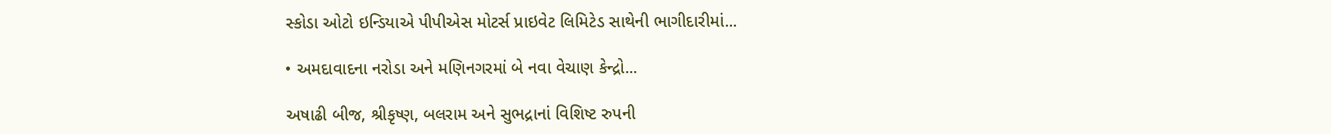સ્કોડા ઓટો ઇન્ડિયાએ પીપીએસ મોટર્સ પ્રાઇવેટ લિમિટેડ સાથેની ભાગીદારીમાં...

• અમદાવાદના નરોડા અને મણિનગરમાં બે નવા વેચાણ કેન્દ્રો...

અષાઢી બીજ, શ્રીકૃષ્ણ, બલરામ અને સુભદ્રાનાં વિશિષ્ટ રુપની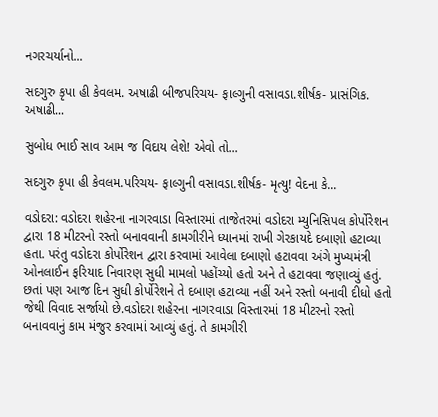નગરચર્યાનો...

સદગુરુ કૃપા હી કેવલમ. અષાઢી બીજપરિચય- ફાલ્ગુની વસાવડા.શીર્ષક- પ્રાસંગિક. અષાઢી...

સુબોધ ભાઈ સાવ આમ જ વિદાય લેશે! એવો તો...

સદગુરુ કૃપા હી કેવલમ.પરિચય- ફાલ્ગુની વસાવડા.શીર્ષક- મૃત્યુ! વેદના કે...

વડોદરા: વડોદરા શહેરના નાગરવાડા વિસ્તારમાં તાજેતરમાં વડોદરા મ્યુનિસિપલ કોર્પોરેશન દ્વારા 18 મીટરનો રસ્તો બનાવવાની કામગીરીને ધ્યાનમાં રાખી ગેરકાયદે દબાણો હટાવ્યા હતા. પરંતુ વડોદરા કોર્પોરેશન દ્વારા કરવામાં આવેલા દબાણો હટાવવા અંગે મુખ્યમંત્રી ઓનલાઈન ફરિયાદ નિવારણ સુધી મામલો પહોંચ્યો હતો અને તે હટાવવા જણાવ્યું હતું. છતાં પણ આજ દિન સુધી કોર્પોરેશને તે દબાણ હટાવ્યા નહીં અને રસ્તો બનાવી દીધો હતો જેથી વિવાદ સર્જાયો છે.વડોદરા શહેરના નાગરવાડા વિસ્તારમાં 18 મીટરનો રસ્તો બનાવવાનું કામ મંજુર કરવામાં આવ્યું હતું. તે કામગીરી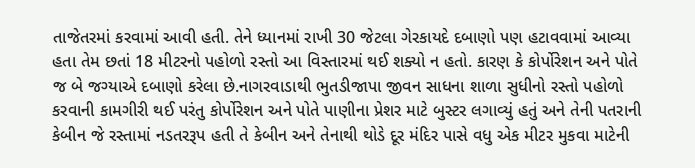તાજેતરમાં કરવામાં આવી હતી. તેને ધ્યાનમાં રાખી 30 જેટલા ગેરકાયદે દબાણો પણ હટાવવામાં આવ્યા હતા તેમ છતાં 18 મીટરનો પહોળો રસ્તો આ વિસ્તારમાં થઈ શક્યો ન હતો. કારણ કે કોર્પોરેશન અને પોતે જ બે જગ્યાએ દબાણો કરેલા છે.નાગરવાડાથી ભુતડીજાપા જીવન સાધના શાળા સુધીનો રસ્તો પહોળો કરવાની કામગીરી થઈ પરંતુ કોર્પોરેશન અને પોતે પાણીના પ્રેશર માટે બુસ્ટર લગાવ્યું હતું અને તેની પતરાની કેબીન જે રસ્તામાં નડતરરૂપ હતી તે કેબીન અને તેનાથી થોડે દૂર મંદિર પાસે વધુ એક મીટર મુકવા માટેની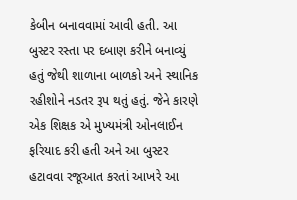કેબીન બનાવવામાં આવી હતી. આ બુસ્ટર રસ્તા પર દબાણ કરીને બનાવ્યું હતું જેથી શાળાના બાળકો અને સ્થાનિક રહીશોને નડતર રૂપ થતું હતું. જેને કારણે એક શિક્ષક એ મુખ્યમંત્રી ઓનલાઈન ફરિયાદ કરી હતી અને આ બુસ્ટર હટાવવા રજૂઆત કરતાં આખરે આ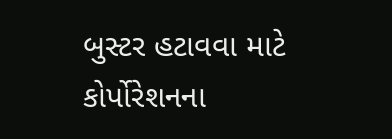બુસ્ટર હટાવવા માટે કોર્પોરેશનના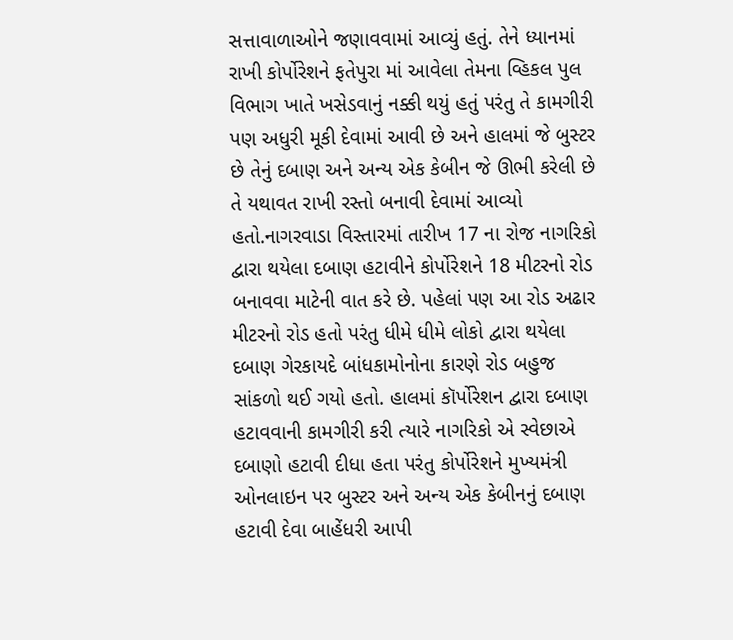સત્તાવાળાઓને જણાવવામાં આવ્યું હતું. તેને ધ્યાનમાં રાખી કોર્પોરેશને ફતેપુરા માં આવેલા તેમના વ્હિકલ પુલ વિભાગ ખાતે ખસેડવાનું નક્કી થયું હતું પરંતુ તે કામગીરી પણ અધુરી મૂકી દેવામાં આવી છે અને હાલમાં જે બુસ્ટર છે તેનું દબાણ અને અન્ય એક કેબીન જે ઊભી કરેલી છે તે યથાવત રાખી રસ્તો બનાવી દેવામાં આવ્યો હતો.નાગરવાડા વિસ્તારમાં તારીખ 17 ના રોજ નાગરિકો દ્વારા થયેલા દબાણ હટાવીને કોર્પોરેશને 18 મીટરનો રોડ બનાવવા માટેની વાત કરે છે. પહેલાં પણ આ રોડ અઢાર મીટરનો રોડ હતો પરંતુ ધીમે ધીમે લોકો દ્વારા થયેલા દબાણ ગેરકાયદે બાંધકામોનોના કારણે રોડ બહુજ સાંકળો થઈ ગયો હતો. હાલમાં કૉર્પોરેશન દ્વારા દબાણ હટાવવાની કામગીરી કરી ત્યારે નાગરિકો એ સ્વેછાએ દબાણો હટાવી દીધા હતા પરંતુ કોર્પોરેશને મુખ્યમંત્રી ઓનલાઇન પર બુસ્ટર અને અન્ય એક કેબીનનું દબાણ હટાવી દેવા બાહેંધરી આપી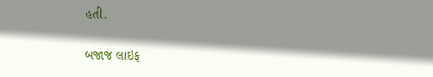હતી.

બજાજ લાઇફ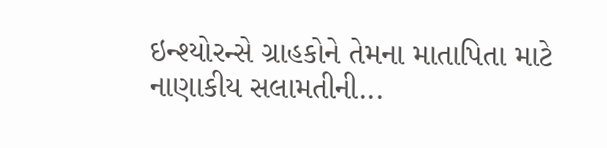ઇન્શ્યોરન્સે ગ્રાહકોને તેમના માતાપિતા માટે નાણાકીય સલામતીની...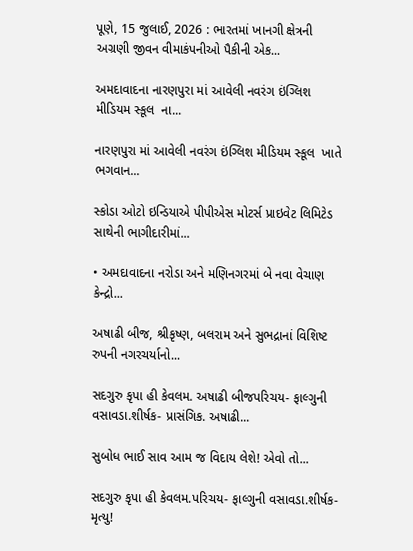પૂણે, 15 જુલાઈ, 2026 : ભારતમાં ખાનગી ક્ષેત્રની અગ્રણી જીવન વીમાકંપનીઓ પૈકીની એક...

અમદાવાદના નારણપુરા માં આવેલી નવરંગ ઇંગ્લિશ મીડિયમ સ્કૂલ  ના...

નારણપુરા માં આવેલી નવરંગ ઇંગ્લિશ મીડિયમ સ્કૂલ  ખાતે ભગવાન...

સ્કોડા ઓટો ઇન્ડિયાએ પીપીએસ મોટર્સ પ્રાઇવેટ લિમિટેડ સાથેની ભાગીદારીમાં...

• અમદાવાદના નરોડા અને મણિનગરમાં બે નવા વેચાણ કેન્દ્રો...

અષાઢી બીજ, શ્રીકૃષ્ણ, બલરામ અને સુભદ્રાનાં વિશિષ્ટ રુપની નગરચર્યાનો...

સદગુરુ કૃપા હી કેવલમ. અષાઢી બીજપરિચય- ફાલ્ગુની વસાવડા.શીર્ષક- પ્રાસંગિક. અષાઢી...

સુબોધ ભાઈ સાવ આમ જ વિદાય લેશે! એવો તો...

સદગુરુ કૃપા હી કેવલમ.પરિચય- ફાલ્ગુની વસાવડા.શીર્ષક- મૃત્યુ!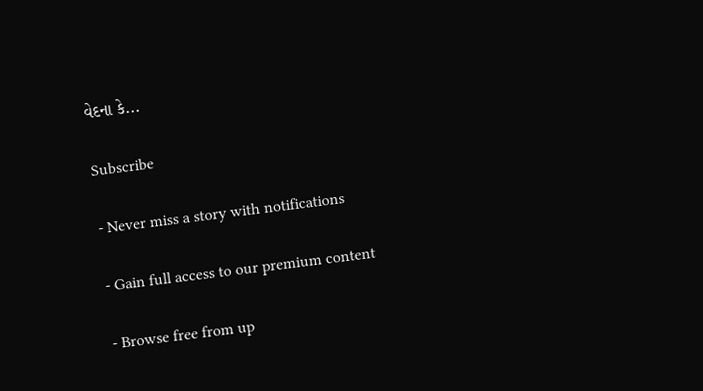વેદના કે...

Subscribe

- Never miss a story with notifications

- Gain full access to our premium content

- Browse free from up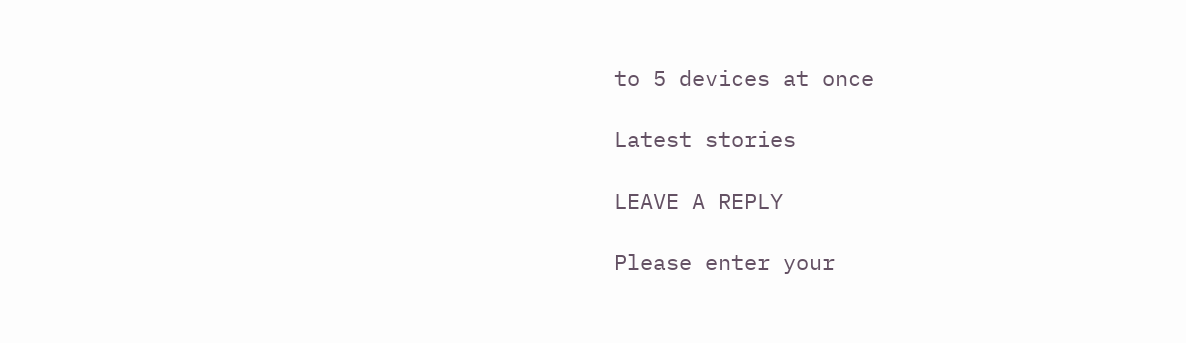to 5 devices at once

Latest stories

LEAVE A REPLY

Please enter your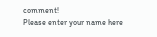comment!
Please enter your name here